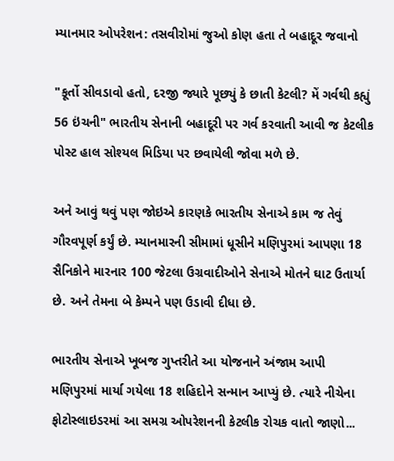મ્યાનમાર ઓપરેશન: તસવીરોમાં જુઓ કોણ હતા તે બહાદૂર જવાનો

"કૂર્તો સીવડાવો હતો, દરજી જ્યારે પૂછ્યું કે છાતી કેટલી? મેં ગર્વથી કહ્યું 56 ઇંચની" ભારતીય સેનાની બહાદૂરી પર ગર્વ કરવાતી આવી જ કેટલીક પોસ્ટ હાલ સોશ્યલ મિડિયા પર છવાયેલી જોવા મળે છે.

અને આવું થવું પણ જોઇએ કારણકે ભારતીય સેનાએ કામ જ તેવું ગૌરવપૂર્ણ કર્યું છે. મ્યાનમારની સીમામાં ધૂસીને મણિપુરમાં આપણા 18 સૈનિકોને મારનાર 100 જેટલા ઉગ્રવાદીઓને સેનાએ મોતને ઘાટ ઉતાર્યા છે. અને તેમના બે કેમ્પને પણ ઉડાવી દીધા છે.

ભારતીય સેનાએ ખૂબજ ગુપ્તરીતે આ યોજનાને અંજામ આપી મણિપુરમાં માર્યા ગયેલા 18 શહિદોને સન્માન આપ્યું છે. ત્યારે નીચેના ફોટોસ્લાઇડરમાં આ સમગ્ર ઓપરેશનની કેટલીક રોચક વાતો જાણો...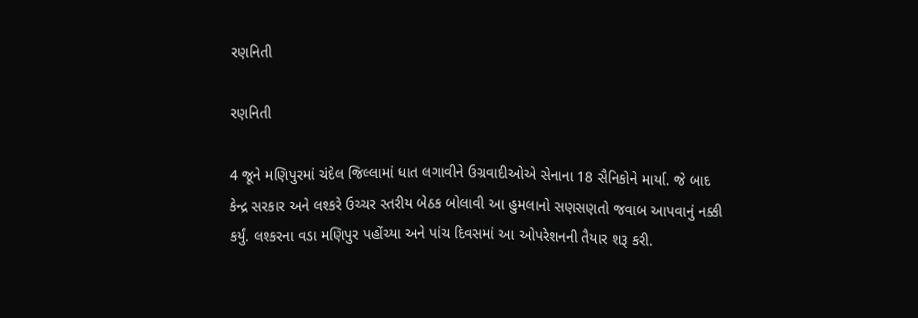રણનિતી

રણનિતી

4 જૂને મણિપુરમાં ચંદેલ જિલ્લામાં ધાત લગાવીને ઉગ્રવાદીઓએ સેનાના 18 સૈનિકોને માર્યા. જે બાદ કેન્દ્ર સરકાર અને લશ્કરે ઉચ્ચર સ્તરીય બેઠક બોલાવી આ હુમલાનો સણસણતો જવાબ આપવાનું નક્કી કર્યું. લશ્કરના વડા મણિપુર પહોંચ્યા અને પાંચ દિવસમાં આ ઓપરેશનની તૈયાર શરૂ કરી.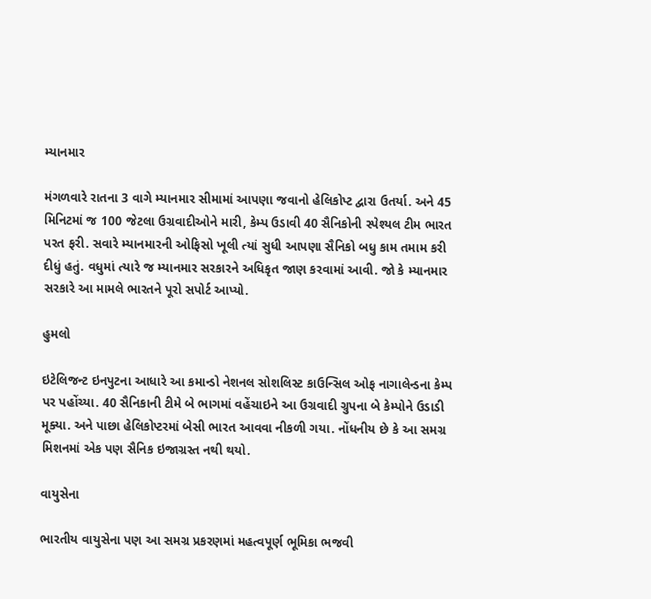મ્યાનમાર

મંગળવારે રાતના 3 વાગે મ્યાનમાર સીમામાં આપણા જવાનો હેલિકોપ્ટ દ્વારા ઉતર્યા. અને 45 મિનિટમાં જ 100 જેટલા ઉગ્રવાદીઓને મારી, કેમ્પ ઉડાવી 40 સૈનિકોની સ્પેશ્યલ ટીમ ભારત પરત ફરી. સવારે મ્યાનમારની ઓફિસો ખૂલી ત્યાં સુધી આપણા સૈનિકો બધુ કામ તમામ કરી દીધું હતું. વધુમાં ત્યારે જ મ્યાનમાર સરકારને અધિકૃત જાણ કરવામાં આવી. જો કે મ્યાનમાર સરકારે આ મામલે ભારતને પૂરો સપોર્ટ આપ્યો.

હુમલો

ઇટેલિજન્ટ ઇનપુટના આધારે આ કમાન્ડો નેશનલ સોશલિસ્ટ કાઉન્સિલ ઓફ નાગાલેન્ડના કેમ્પ પર પહોંચ્યા. 40 સૈનિકાની ટીમે બે ભાગમાં વહેંચાઇને આ ઉગ્રવાદી ગ્રુપના બે કેમ્પોને ઉડાડી મૂક્યા. અને પાછા હેલિકોપ્ટરમાં બેસી ભારત આવવા નીકળી ગયા. નોંધનીય છે કે આ સમગ્ર મિશનમાં એક પણ સૈનિક ઇજાગ્રસ્ત નથી થયો.

વાયુસેના

ભારતીય વાયુસેના પણ આ સમગ્ર પ્રકરણમાં મહત્વપૂર્ણ ભૂમિકા ભજવી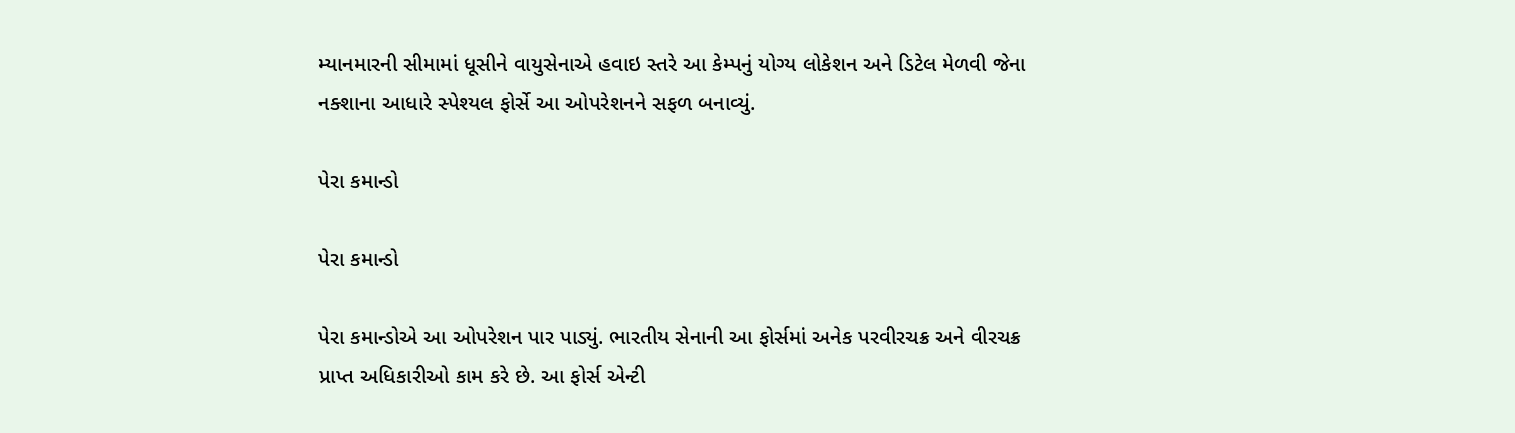મ્યાનમારની સીમામાં ધૂસીને વાયુસેનાએ હવાઇ સ્તરે આ કેમ્પનું યોગ્ય લોકેશન અને ડિટેલ મેળવી જેના નક્શાના આધારે સ્પેશ્યલ ફોર્સે આ ઓપરેશનને સફળ બનાવ્યું.

પેરા કમાન્ડો

પેરા કમાન્ડો

પેરા કમાન્ડોએ આ ઓપરેશન પાર પાડ્યું. ભારતીય સેનાની આ ફોર્સમાં અનેક પરવીરચક્ર અને વીરચક્ર પ્રાપ્ત અધિકારીઓ કામ કરે છે. આ ફોર્સ એન્ટી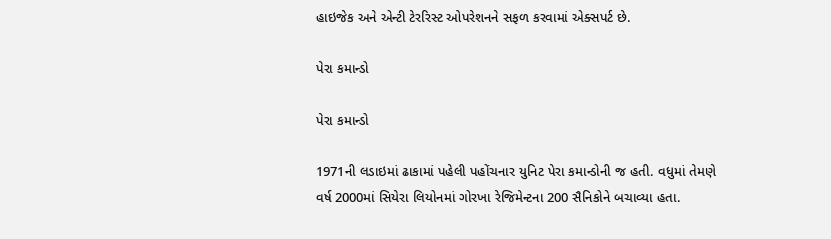હાઇજેક અને એન્ટી ટેરરિસ્ટ ઓપરેશનને સફળ કરવામાં એક્સપર્ટ છે.

પેરા કમાન્ડો

પેરા કમાન્ડો

1971ની લડાઇમાં ઢાકામાં પહેલી પહોંચનાર યુનિટ પેરા કમાન્ડોની જ હતી. વધુમાં તેમણે વર્ષ 2000માં સિયેરા લિયોનમાં ગોરખા રેજિમેન્ટના 200 સૈનિકોને બચાવ્યા હતા.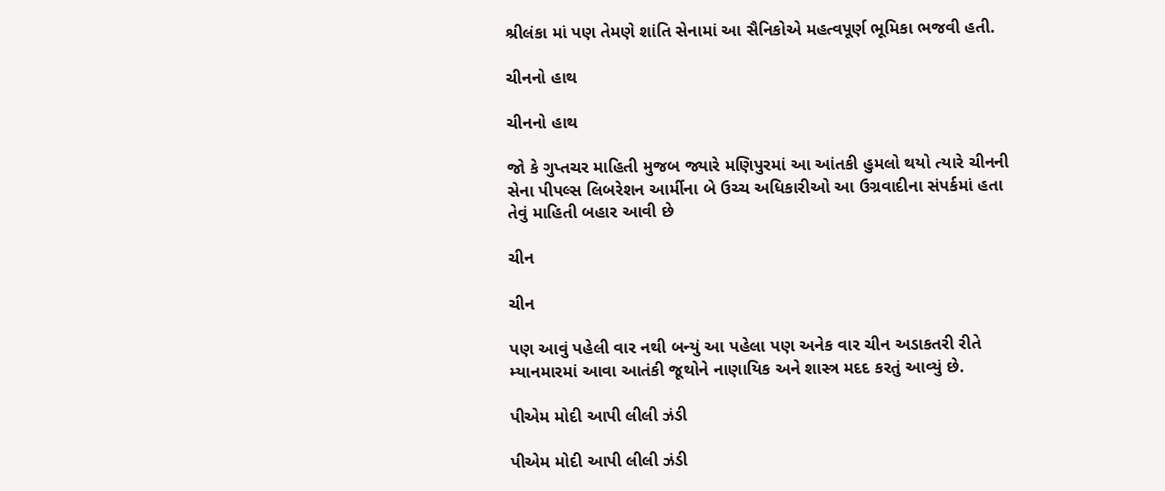શ્રીલંકા માં પણ તેમણે શાંતિ સેનામાં આ સૈનિકોએ મહત્વપૂર્ણ ભૂમિકા ભજવી હતી.

ચીનનો હાથ

ચીનનો હાથ

જો કે ગુપ્તચર માહિતી મુજબ જ્યારે મણિપુરમાં આ આંતકી હુમલો થયો ત્યારે ચીનની સેના પીપલ્સ લિબરેશન આર્મીના બે ઉચ્ચ અધિકારીઓ આ ઉગ્રવાદીના સંપર્કમાં હતા તેવું માહિતી બહાર આવી છે

ચીન

ચીન

પણ આવું પહેલી વાર નથી બન્યું આ પહેલા પણ અનેક વાર ચીન અડાકતરી રીતે મ્યાનમારમાં આવા આતંકી જૂથોને નાણાયિક અને શાસ્ત્ર મદદ કરતું આવ્યું છે.

પીએમ મોદી આપી લીલી ઝંડી

પીએમ મોદી આપી લીલી ઝંડી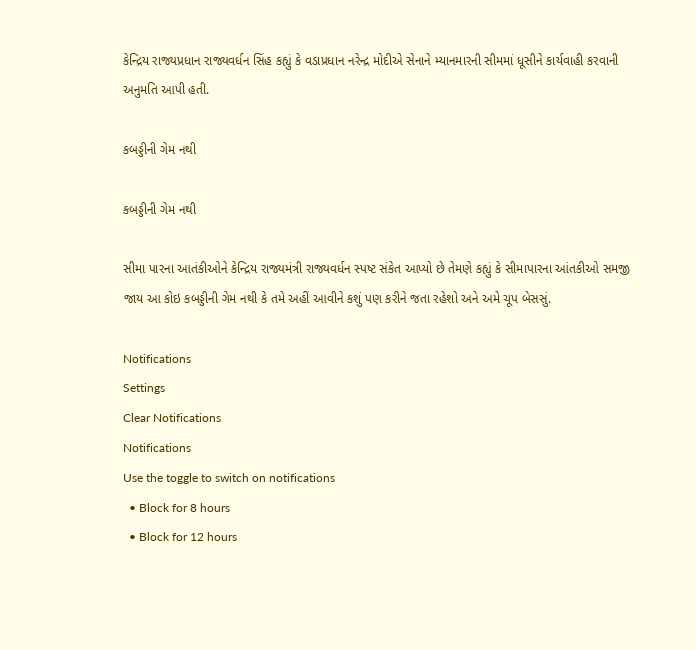કેન્દ્રિય રાજ્યપ્રધાન રાજ્યવર્ધન સિંહ કહ્યું કે વડાપ્રધાન નરેન્દ્ર મોદીએ સેનાને મ્યાનમારની સીમમાં ધૂસીને કાર્યવાહી કરવાની અનુમતિ આપી હતી.

કબડ્ડીની ગેમ નથી

કબડ્ડીની ગેમ નથી

સીમા પારના આતંકીઓને કેન્દ્રિય રાજ્યમંત્રી રાજ્યવર્ધન સ્પષ્ટ સંકેત આપ્યો છે તેમણે કહ્યું કે સીમાપારના આંતકીઓ સમજી જાય આ કોઇ કબડ્ડીની ગેમ નથી કે તમે અહીં આવીને કશું પણ કરીને જતા રહેશો અને અમે ચૂપ બેસસું.

Notifications
Settings
Clear Notifications
Notifications
Use the toggle to switch on notifications
  • Block for 8 hours
  • Block for 12 hours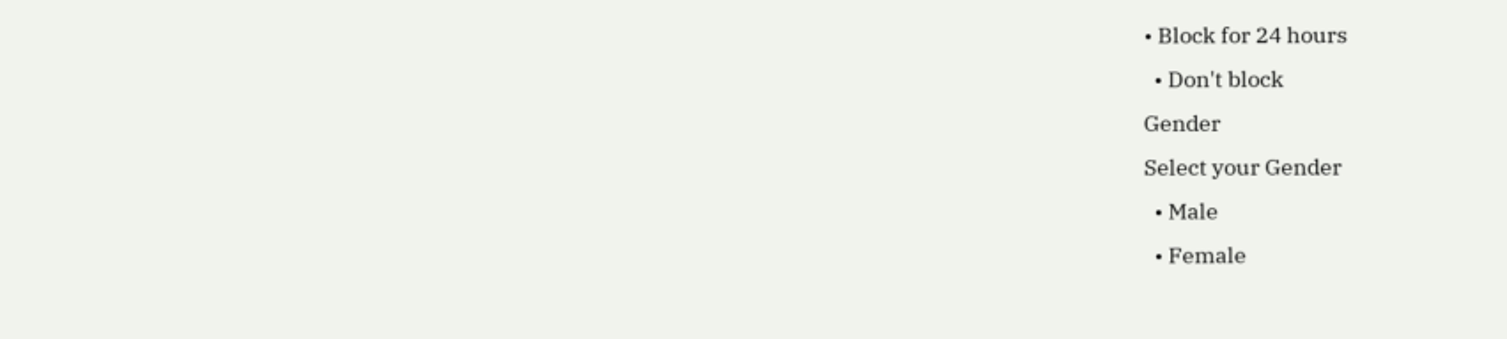• Block for 24 hours
  • Don't block
Gender
Select your Gender
  • Male
  • Female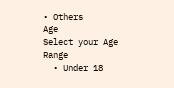• Others
Age
Select your Age Range
  • Under 18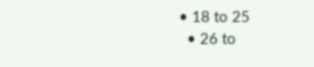• 18 to 25
  • 26 to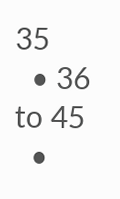35
  • 36 to 45
  •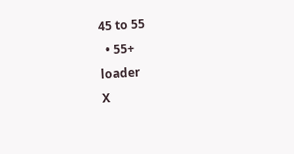45 to 55
  • 55+
loader
X